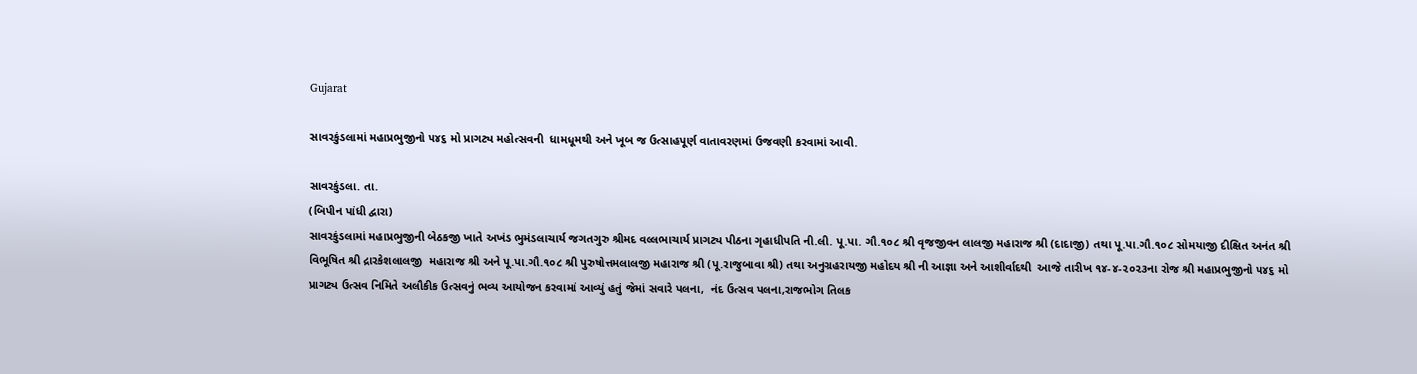Gujarat

સાવરકુંડલામાં મહાપ્રભુજીનો ૫૪૬ મો પ્રાગટ્ય મહોત્સવની  ધામધૂમથી અને ખૂબ જ ઉત્સાહપૂર્ણ વાતાવરણમાં ઉજવણી કરવામાં આવી.

સાવરકુંડલા. તા.
(બિપીન પાંધી દ્વારા)
સાવરકુંડલામાં મહાપ્રભુજીની બેઠકજી ખાતે અખંડ ભુમંડલાચાર્ય જગતગુરુ શ્રીમદ વલ્લભાચાર્ય પ્રાગટ્ય પીઠના ગૃહાધીપતિ ની.લી. પૂ.પા. ગૌ.૧૦૮ શ્રી વૃજજીવન લાલજી મહારાજ શ્રી (દાદાજી) તથા પૂ.પા.ગૌ.૧૦૮ સોમયાજી દીક્ષિત અનંત શ્રી વિભૂષિત શ્રી દ્રારકેશલાલજી  મહારાજ શ્રી અને પૂ.પા.ગૌ.૧૦૮ શ્રી પુરુષોત્તમલાલજી મહારાજ શ્રી (પૂ.રાજુબાવા શ્રી) તથા અનુગ્રહરાયજી મહોદય શ્રી ની આજ્ઞા અને આશીર્વાદથી  આજે તારીખ ૧૪-૪-૨૦૨૩ના રોજ શ્રી મહાપ્રભુજીનો ૫૪૬ મો પ્રાગટ્ય ઉત્સવ નિમિતે અલૌકીક ઉત્સવનું ભવ્ય આયોજન કરવામાં આવ્યું હતું જેમાં સવારે પલના,  નંદ ઉત્સવ પલના,રાજભોગ તિલક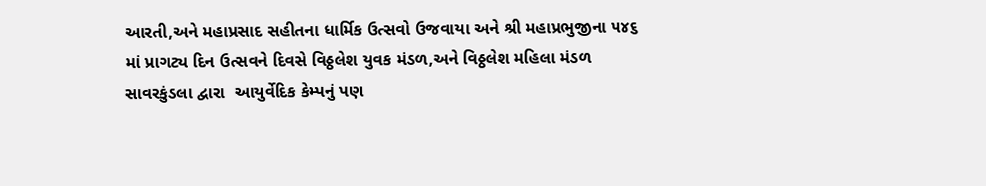આરતી,અને મહાપ્રસાદ સહીતના ધાર્મિક ઉત્સવો ઉજવાયા અને શ્રી મહાપ્રભુજીના ૫૪૬ માં પ્રાગટ્ય દિન ઉત્સવને દિવસે વિઠ્ઠલેશ યુવક મંડળ,અને વિઠ્ઠલેશ મહિલા મંડળ સાવરકુંડલા દ્વારા  આયુર્વેદિક કેમ્પનું પણ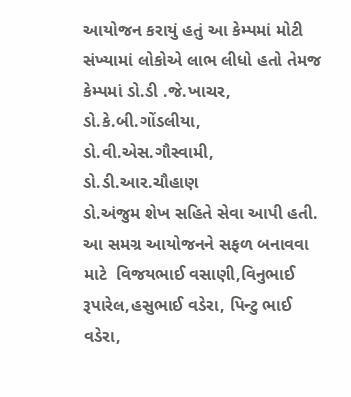આયોજન કરાયું હતું આ કેમ્પમાં મોટી સંખ્યામાં લોકોએ લાભ લીધો હતો તેમજ કેમ્પમાં ડો.ડી .જે.ખાચર, ડો.કે.બી.ગોંડલીયા, ડો.વી.એસ.ગૌસ્વામી, ડો.ડી.આર.ચૌહાણ
ડો.અંજુમ શેખ સહિતે સેવા આપી હતી. આ સમગ્ર આયોજનને સફળ બનાવવા માટે  વિજયભાઈ વસાણી,વિનુભાઈ રૂપારેલ,હસુભાઈ વડેરા, પિન્ટુ ભાઈ વડેરા,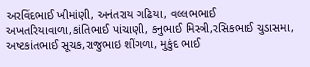અરવિંદભાઈ ખીમાંણી, અનંતરાય ગઢિયા, વલ્લભભાઈ અખતરિયાવાળા,કાંતિભાઈ પાંચાણી, કનુભાઈ મિસ્ત્રી,રસિકભાઈ ચુડાસમા, અષ્ટકાંતભાઈ સૂચક,રાજુભાઇ શીંગળા, મુકુંદ ભાઈ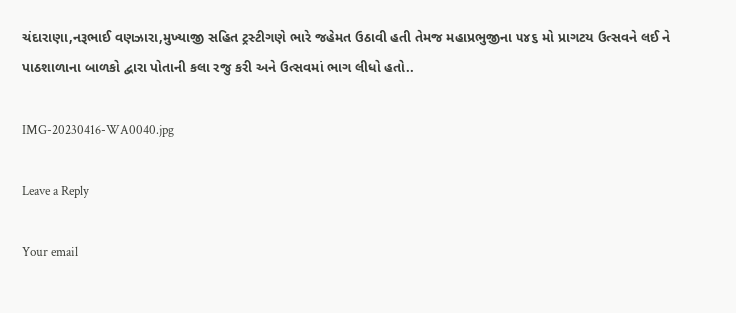ચંદારાણા,નરૂભાઈ વણઝારા,મુખ્યાજી સહિત ટ્રસ્ટીગણે ભારે જહેમત ઉઠાવી હતી તેમજ મહાપ્રભુજીના ૫૪૬ મો પ્રાગટય ઉત્સવને લઈ ને પાઠશાળાના બાળકો દ્વારા પોતાની કલા રજુ કરી અને ઉત્સવમાં ભાગ લીધો હતો..

IMG-20230416-WA0040.jpg

Leave a Reply

Your email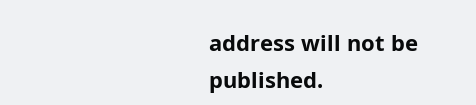address will not be published.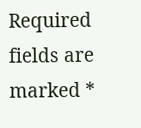Required fields are marked *